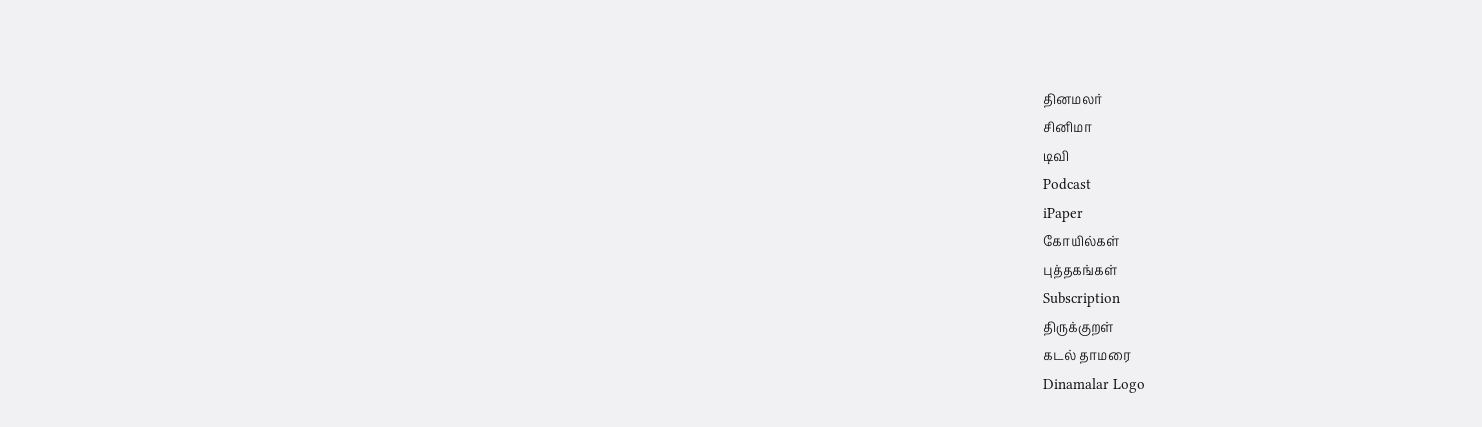தினமலர்
சினிமா
டிவி
Podcast
iPaper
கோயில்கள்
புத்தகங்கள்
Subscription
திருக்குறள்
கடல் தாமரை
Dinamalar Logo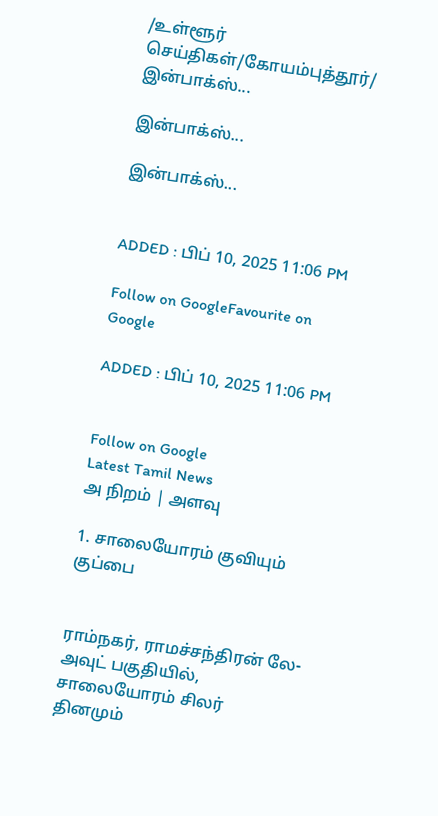/உள்ளூர் செய்திகள்/கோயம்புத்தூர்/ இன்பாக்ஸ்...

இன்பாக்ஸ்...

இன்பாக்ஸ்...


ADDED : பிப் 10, 2025 11:06 PM

Follow on GoogleFavourite on Google

ADDED : பிப் 10, 2025 11:06 PM


Follow on Google
Latest Tamil News
அ நிறம் | அளவு

1. சாலையோரம் குவியும் குப்பை


ராம்நகர், ராமச்சந்திரன் லே-அவுட் பகுதியில், சாலையோரம் சிலர் தினமும்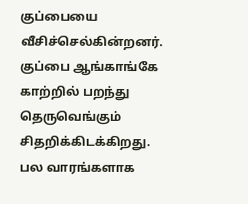குப்பையை வீசிச்செல்கின்றனர். குப்பை ஆங்காங்கே காற்றில் பறந்து தெருவெங்கும் சிதறிக்கிடக்கிறது. பல வாரங்களாக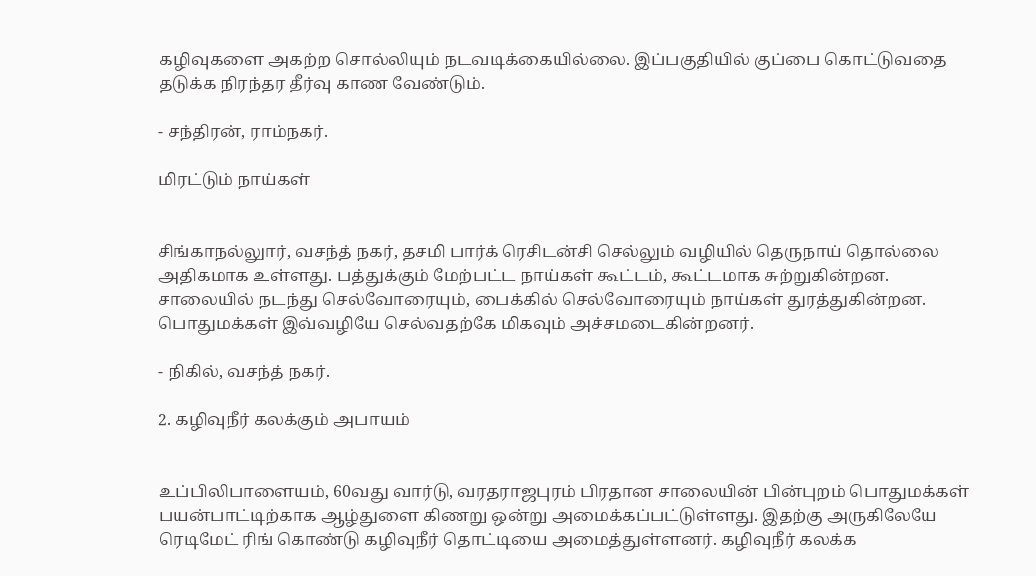கழிவுகளை அகற்ற சொல்லியும் நடவடிக்கையில்லை. இப்பகுதியில் குப்பை கொட்டுவதை தடுக்க நிரந்தர தீர்வு காண வேண்டும்.

- சந்திரன், ராம்நகர்.

மிரட்டும் நாய்கள்


சிங்காநல்லுார், வசந்த் நகர், தசமி பார்க் ரெசிடன்சி செல்லும் வழியில் தெருநாய் தொல்லை அதிகமாக உள்ளது. பத்துக்கும் மேற்பட்ட நாய்கள் கூட்டம், கூட்டமாக சுற்றுகின்றன. சாலையில் நடந்து செல்வோரையும், பைக்கில் செல்வோரையும் நாய்கள் துரத்துகின்றன. பொதுமக்கள் இவ்வழியே செல்வதற்கே மிகவும் அச்சமடைகின்றனர்.

- நிகில், வசந்த் நகர்.

2. கழிவுநீர் கலக்கும் அபாயம்


உப்பிலிபாளையம், 60வது வார்டு, வரதராஜபுரம் பிரதான சாலையின் பின்புறம் பொதுமக்கள் பயன்பாட்டிற்காக ஆழ்துளை கிணறு ஒன்று அமைக்கப்பட்டுள்ளது. இதற்கு அருகிலேயே ரெடிமேட் ரிங் கொண்டு கழிவுநீர் தொட்டியை அமைத்துள்ளனர். கழிவுநீர் கலக்க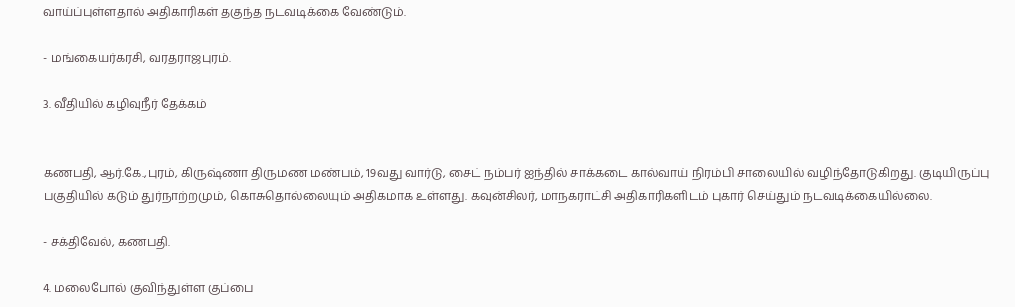வாய்ப்புள்ளதால் அதிகாரிகள் தகுந்த நடவடிக்கை வேண்டும்.

- மங்கையர்கரசி, வரதராஜபுரம்.

3. வீதியில் கழிவுநீர் தேக்கம்


கணபதி, ஆர்.கே.,புரம், கிருஷ்ணா திருமண மண்பம், 19வது வார்டு, சைட் நம்பர் ஐந்தில் சாக்கடை கால்வாய் நிரம்பி சாலையில் வழிந்தோடுகிறது. குடியிருப்பு பகுதியில் கடும் துர்நாற்றமும், கொசுதொல்லையும் அதிகமாக உள்ளது. கவுன்சிலர், மாநகராட்சி அதிகாரிகளிடம் புகார் செய்தும் நடவடிக்கையில்லை.

- சக்திவேல், கணபதி.

4. மலைபோல் குவிந்துள்ள குப்பை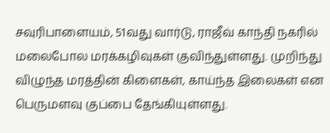சவுரிபாளையம், 51வது வார்டு, ராஜீவ் காந்தி நகரில் மலைபோல மரக்கழிவுகள் குவிந்துள்ளது. முறிந்து விழுந்த மரத்தின் கிளைகள், காய்ந்த இலைகள் என பெருமளவு குப்பை தேங்கியுள்ளது.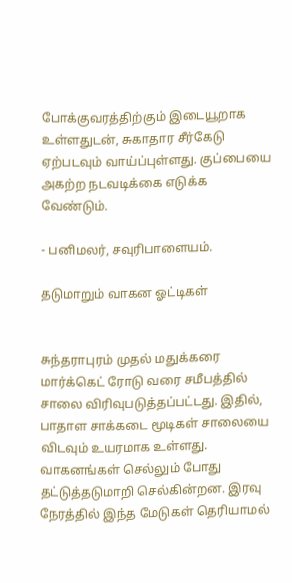போக்குவரத்திற்கும் இடையூறாக உள்ளதுடன், சுகாதார சீர்கேடு ஏற்படவும் வாய்ப்புள்ளது. குப்பையை அகற்ற நடவடிக்கை எடுக்க வேண்டும்.

- பனிமலர், சவுரிபாளையம்.

தடுமாறும் வாகன ஓட்டிகள்


சுந்தராபுரம் முதல் மதுக்கரை மார்க்கெட் ரோடு வரை சமீபத்தில் சாலை விரிவுபடுத்தப்பட்டது. இதில், பாதாள சாக்கடை மூடிகள் சாலையை விடவும் உயரமாக உள்ளது. வாகனங்கள் செல்லும் போது தட்டுத்தடுமாறி செல்கின்றன. இரவு நேரத்தில் இந்த மேடுகள் தெரியாமல்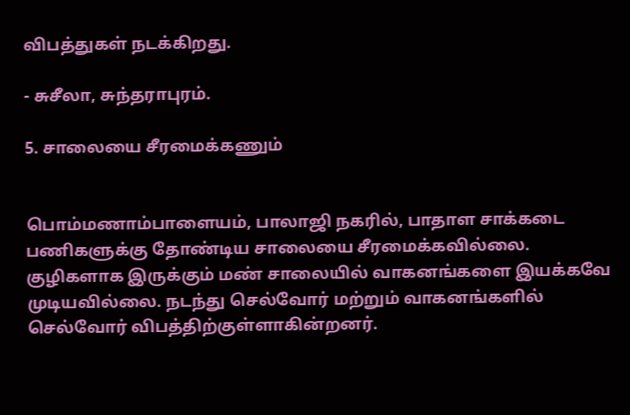விபத்துகள் நடக்கிறது.

- சுசீலா, சுந்தராபுரம்.

5. சாலையை சீரமைக்கணும்


பொம்மணாம்பாளையம், பாலாஜி நகரில், பாதாள சாக்கடை பணிகளுக்கு தோண்டிய சாலையை சீரமைக்கவில்லை. குழிகளாக இருக்கும் மண் சாலையில் வாகனங்களை இயக்கவே முடியவில்லை. நடந்து செல்வோர் மற்றும் வாகனங்களில் செல்வோர் விபத்திற்குள்ளாகின்றனர்.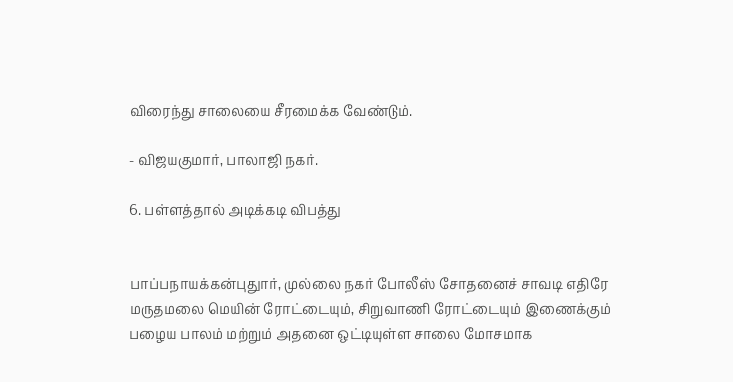விரைந்து சாலையை சீரமைக்க வேண்டும்.

- விஜயகுமார், பாலாஜி நகர்.

6. பள்ளத்தால் அடிக்கடி விபத்து


பாப்பநாயக்கன்புதுார், முல்லை நகர் போலீஸ் சோதனைச் சாவடி எதிரே மருதமலை மெயின் ரோட்டையும், சிறுவாணி ரோட்டையும் இணைக்கும் பழைய பாலம் மற்றும் அதனை ஒட்டியுள்ள சாலை மோசமாக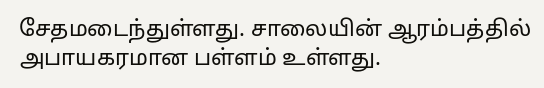சேதமடைந்துள்ளது. சாலையின் ஆரம்பத்தில் அபாயகரமான பள்ளம் உள்ளது.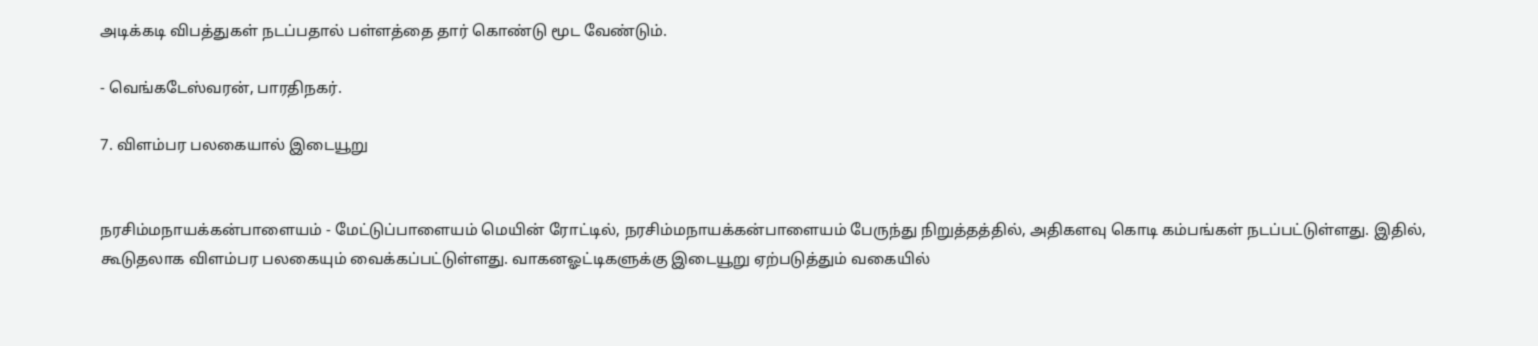அடிக்கடி விபத்துகள் நடப்பதால் பள்ளத்தை தார் கொண்டு மூட வேண்டும்.

- வெங்கடேஸ்வரன், பாரதிநகர்.

7. விளம்பர பலகையால் இடையூறு


நரசிம்மநாயக்கன்பாளையம் - மேட்டுப்பாளையம் மெயின் ரோட்டில், நரசிம்மநாயக்கன்பாளையம் பேருந்து நிறுத்தத்தில், அதிகளவு கொடி கம்பங்கள் நடப்பட்டுள்ளது. இதில், கூடுதலாக விளம்பர பலகையும் வைக்கப்பட்டுள்ளது. வாகனஓட்டிகளுக்கு இடையூறு ஏற்படுத்தும் வகையில்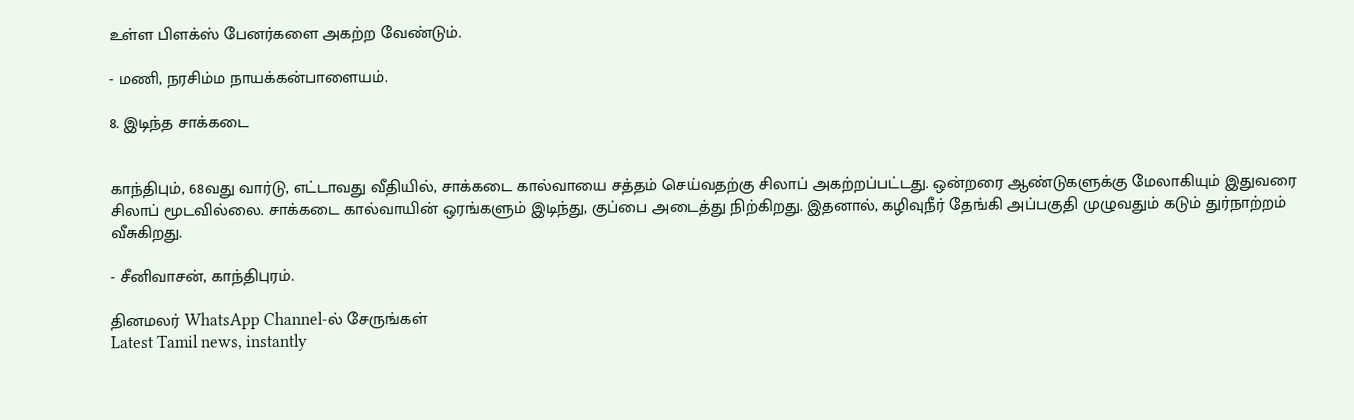உள்ள பிளக்ஸ் பேனர்களை அகற்ற வேண்டும்.

- மணி, நரசிம்ம நாயக்கன்பாளையம்.

8. இடிந்த சாக்கடை


காந்திபும், 68வது வார்டு, எட்டாவது வீதியில், சாக்கடை கால்வாயை சத்தம் செய்வதற்கு சிலாப் அகற்றப்பட்டது. ஒன்றரை ஆண்டுகளுக்கு மேலாகியும் இதுவரை சிலாப் மூடவில்லை. சாக்கடை கால்வாயின் ஒரங்களும் இடிந்து, குப்பை அடைத்து நிற்கிறது. இதனால், கழிவுநீர் தேங்கி அப்பகுதி முழுவதும் கடும் துர்நாற்றம் வீசுகிறது.

- சீனிவாசன், காந்திபுரம்.

தினமலர் WhatsApp Channel-ல் சேருங்கள்
Latest Tamil news, instantly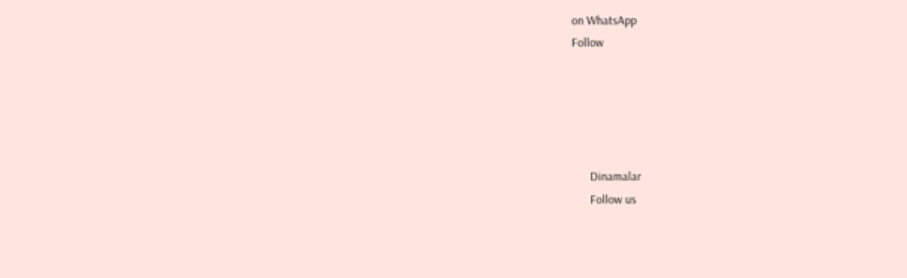on WhatsApp
Follow





      Dinamalar
      Follow us